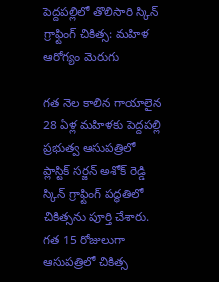పెద్దపల్లిలో తొలిసారి స్కిన్ గ్రాఫ్టింగ్ చికిత్స: మహిళ ఆరోగ్యం మెరుగు

గత నెల కాలిన గాయాలైన 28 ఏళ్ల మహిళకు పెద్దపల్లి ప్రభుత్వ ఆసుపత్రిలో ప్లాస్టిక్ సర్జన్ అశోక్ రెడ్డి స్కిన్ గ్రాఫ్టింగ్ పద్ధతిలో చికిత్సను పూర్తి చేశారు. గత 15 రోజులుగా ఆసుపత్రిలో చికిత్స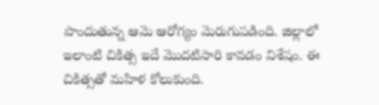పొందుతున్న ఆమె ఆరోగ్యం మెరుగుపడింది. జిల్లాలో ఇలాంటి చికిత్స ఇదే మొదటిసారి కావడం విశేషం. ఈ చికిత్సతో మహిళ కోలుకుంది.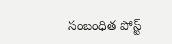సంబంధిత పోస్ట్